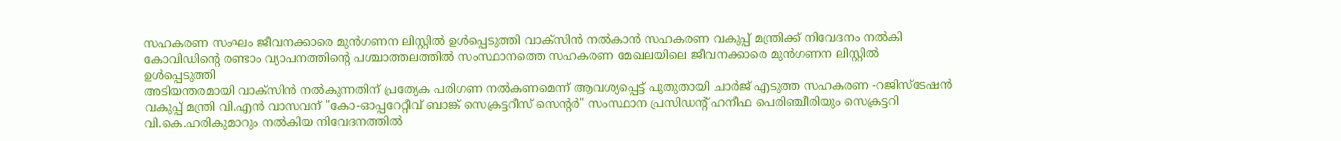സഹകരണ സംഘം ജീവനക്കാരെ മുൻഗണന ലിസ്റ്റിൽ ഉൾപ്പെടുത്തി വാക്സിൻ നൽകാൻ സഹകരണ വകുപ്പ് മന്ത്രിക്ക് നിവേദനം നൽകി
കോവിഡിന്റെ രണ്ടാം വ്യാപനത്തിന്റെ പശ്ചാത്തലത്തിൽ സംസ്ഥാനത്തെ സഹകരണ മേഖലയിലെ ജീവനക്കാരെ മുൻഗണന ലിസ്റ്റിൽ ഉൾപ്പെടുത്തി
അടിയന്തരമായി വാക്സിൻ നൽകുന്നതിന് പ്രത്യേക പരിഗണ നൽകണമെന്ന് ആവശ്യപ്പെട്ട് പുതുതായി ചാർജ് എടുത്ത സഹകരണ -റജിസ്ടേഷൻ വകുപ്പ് മന്ത്രി വി.എൻ വാസവന് "കോ-ഓപ്പറേറ്റീവ് ബാങ്ക് സെക്രട്ടറീസ് സെന്റർ" സംസ്ഥാന പ്രസിഡന്റ് ഹനീഫ പെരിഞ്ചീരിയും സെക്രട്ടറി വി.കെ.ഹരികുമാറും നൽകിയ നിവേദനത്തിൽ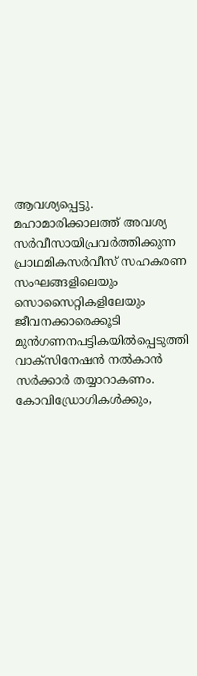ആവശ്യപ്പെട്ടു. മഹാമാരിക്കാലത്ത് അവശ്യ സർവീസായിപ്രവർത്തിക്കുന്ന പ്രാഥമികസർവീസ് സഹകരണ സംഘങ്ങളിലെയും സൊസൈറ്റികളിലേയും ജീവനക്കാരെക്കൂടി മുൻഗണനപട്ടികയിൽപ്പെടുത്തി വാക്സിനേഷൻ നൽകാൻ സർക്കാർ തയ്യാറാകണം. കോവിഡ്രോഗികൾക്കും,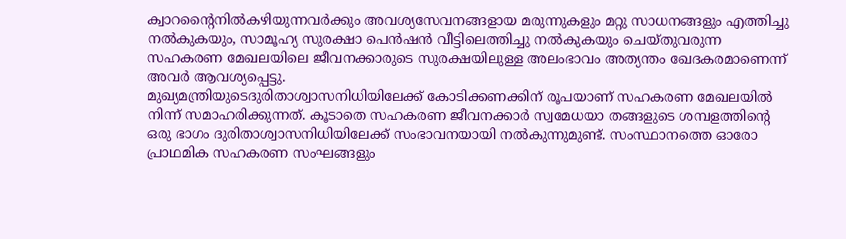ക്വാറന്റൈനിൽകഴിയുന്നവർക്കും അവശ്യസേവനങ്ങളായ മരുന്നുകളും മറ്റു സാധനങ്ങളും എത്തിച്ചു നൽകുകയും, സാമൂഹ്യ സുരക്ഷാ പെൻഷൻ വീട്ടിലെത്തിച്ചു നൽകുകയും ചെയ്തുവരുന്ന സഹകരണ മേഖലയിലെ ജീവനക്കാരുടെ സുരക്ഷയിലുള്ള അലംഭാവം അത്യന്തം ഖേദകരമാണെന്ന് അവർ ആവശ്യപ്പെട്ടു.
മുഖ്യമന്ത്രിയുടെദുരിതാശ്വാസനിധിയിലേക്ക് കോടിക്കണക്കിന് രൂപയാണ് സഹകരണ മേഖലയിൽ നിന്ന് സമാഹരിക്കുന്നത്. കൂടാതെ സഹകരണ ജീവനക്കാർ സ്വമേധയാ തങ്ങളുടെ ശമ്പളത്തിന്റെ ഒരു ഭാഗം ദുരിതാശ്വാസനിധിയിലേക്ക് സംഭാവനയായി നൽകുന്നുമുണ്ട്. സംസ്ഥാനത്തെ ഓരോ പ്രാഥമിക സഹകരണ സംഘങ്ങളും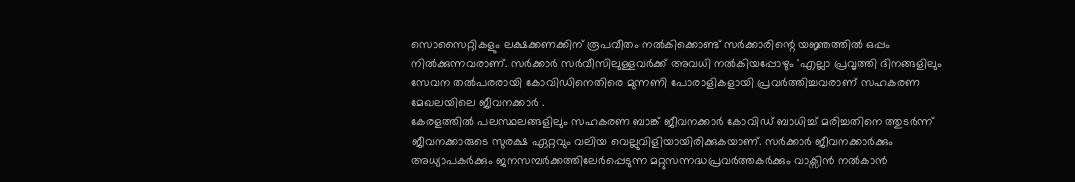സൊസൈറ്റികളും ലക്ഷക്കണക്കിന് രൂപവീതം നൽകിക്കൊണ്ട് സർക്കാരിന്റെ യജ്ഞത്തിൽ ഒപ്പം നിൽക്കുന്നവരാണ്. സർക്കാർ സർവീസിലുള്ളവർക്ക് അവധി നൽകിയപ്പോഴും 'എല്ലാ പ്രവൃത്തി ദിനങ്ങളിലും സേവന തൽപരരായി കോവിഡിനെതിരെ മുന്നണി പോരാളികളായി പ്രവർത്തിച്ചവരാണ് സഹകരണ മേഖലയിലെ ജീവനക്കാർ .
കേരളത്തിൽ പലസ്ഥലങ്ങളിലും സഹകരണ ബാങ്ക് ജീവനക്കാർ കോവിഡ് ബാധിച്ച് മരിച്ചതിനെ ത്തുടർന്ന് ജീവനക്കാരുടെ സുരക്ഷ ഏറ്റവും വലിയ വെല്ലുവിളിയായിരിക്കുകയാണ്. സർക്കാർ ജീവനക്കാർക്കും അധ്യാപകർക്കും ജനസമ്പർക്കത്തിലേർപ്പെടുന്ന മറ്റുസന്നദ്ധപ്രവർത്തകർക്കും വാക്സിൻ നൽകാൻ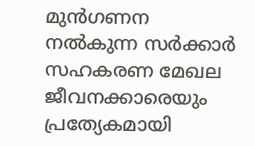മുൻഗണന നൽകുന്ന സർക്കാർ സഹകരണ മേഖല ജീവനക്കാരെയും പ്രത്യേകമായി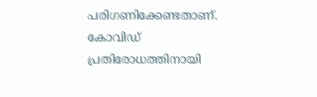പരിഗണിക്കേണ്ടതാണ്. കോവിഡ് പ്രതിരോധത്തിനായി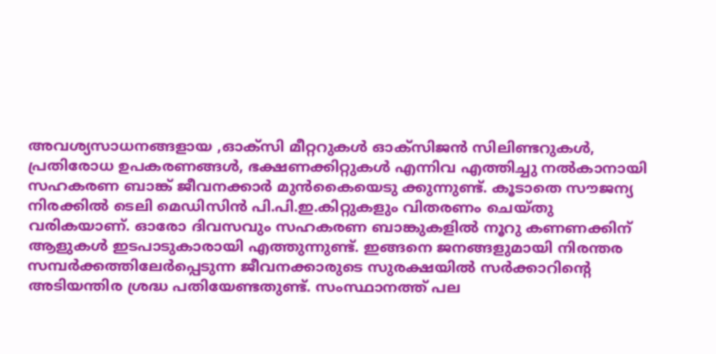അവശ്യസാധനങ്ങളായ ,ഓക്സി മീറ്ററുകൾ ഓക്സിജൻ സിലിണ്ടറുകൾ, പ്രതിരോധ ഉപകരണങ്ങൾ, ഭക്ഷണക്കിറ്റുകൾ എന്നിവ എത്തിച്ചു നൽകാനായി സഹകരണ ബാങ്ക് ജീവനക്കാർ മുൻകൈയെടു ക്കുന്നുണ്ട്. കൂടാതെ സൗജന്യ നിരക്കിൽ ടെലി മെഡിസിൻ പി.പി.ഇ.കിറ്റുകളും വിതരണം ചെയ്തു വരികയാണ്. ഓരോ ദിവസവും സഹകരണ ബാങ്കുകളിൽ നൂറു കണണക്കിന് ആളുകൾ ഇടപാടുകാരായി എത്തുന്നുണ്ട്. ഇങ്ങനെ ജനങ്ങളുമായി നിരന്തര സമ്പർക്കത്തിലേർപ്പെടുന്ന ജീവനക്കാരുടെ സുരക്ഷയിൽ സർക്കാറിന്റെ അടിയന്തിര ശ്രദ്ധ പതിയേണ്ടതുണ്ട്. സംസ്ഥാനത്ത് പല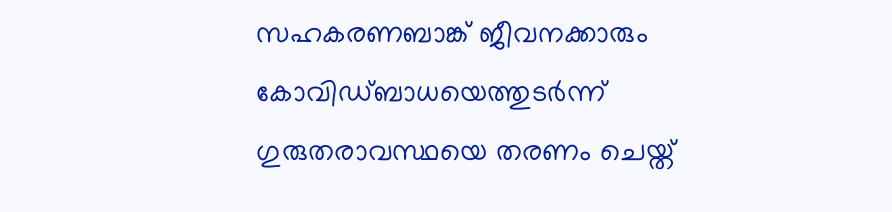സഹകരണബാങ്ക് ജീവനക്കാരും കോവിഡ്ബാധയെത്തുടർന്ന് ഗുരുതരാവസ്ഥയെ തരണം ചെയ്ത്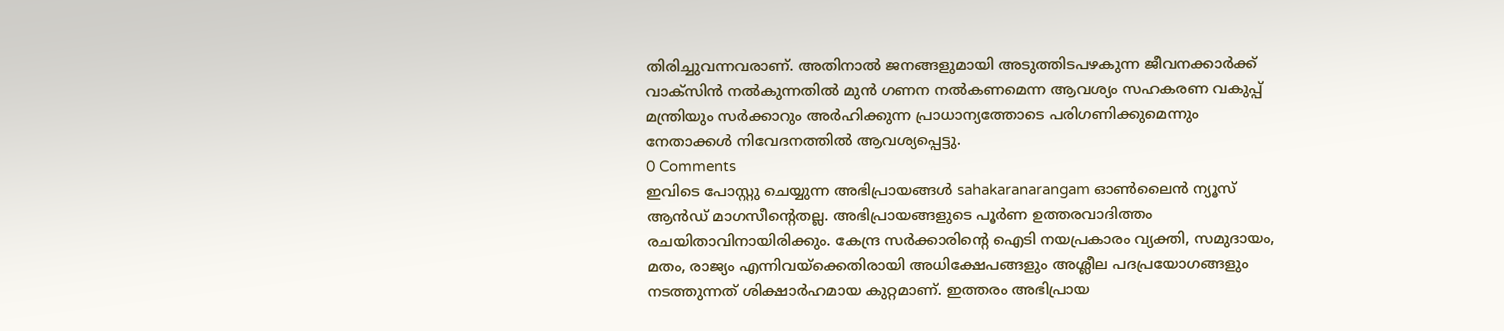തിരിച്ചുവന്നവരാണ്. അതിനാൽ ജനങ്ങളുമായി അടുത്തിടപഴകുന്ന ജീവനക്കാർക്ക് വാക്സിൻ നൽകുന്നതിൽ മുൻ ഗണന നൽകണമെന്ന ആവശ്യം സഹകരണ വകുപ്പ് മന്ത്രിയും സർക്കാറും അർഹിക്കുന്ന പ്രാധാന്യത്തോടെ പരിഗണിക്കുമെന്നും നേതാക്കൾ നിവേദനത്തിൽ ആവശ്യപ്പെട്ടു.
0 Comments
ഇവിടെ പോസ്റ്റു ചെയ്യുന്ന അഭിപ്രായങ്ങൾ sahakaranarangam ഓൺലൈൻ ന്യൂസ് ആൻഡ് മാഗസീന്റെതല്ല. അഭിപ്രായങ്ങളുടെ പൂർണ ഉത്തരവാദിത്തം രചയിതാവിനായിരിക്കും. കേന്ദ്ര സർക്കാരിന്റെ ഐടി നയപ്രകാരം വ്യക്തി, സമുദായം, മതം, രാജ്യം എന്നിവയ്ക്കെതിരായി അധിക്ഷേപങ്ങളും അശ്ലീല പദപ്രയോഗങ്ങളും നടത്തുന്നത് ശിക്ഷാർഹമായ കുറ്റമാണ്. ഇത്തരം അഭിപ്രായ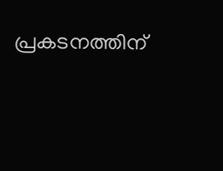പ്രകടനത്തിന്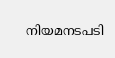നിയമനടപടി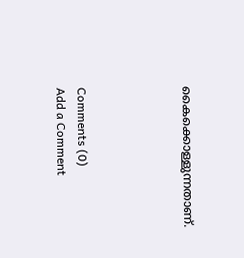കൈക്കൊള്ളുന്നതാണ്.




Comments (0)
Add a Comment